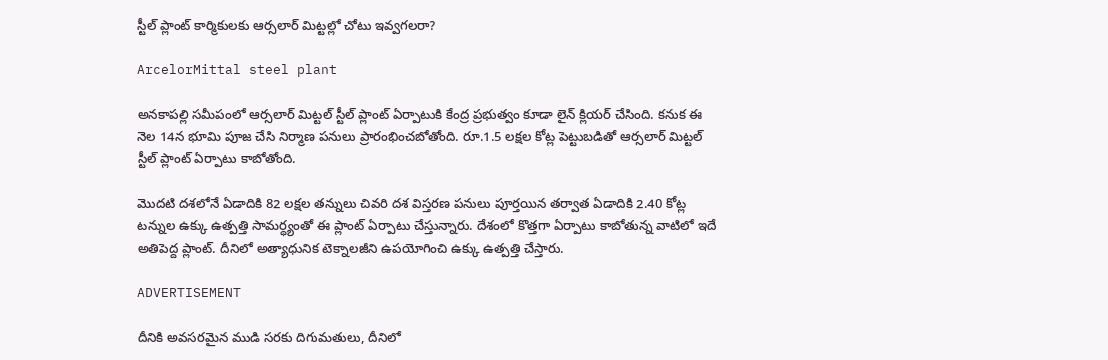స్టీల్ ప్లాంట్‌ కార్మికులకు ఆర్సలార్ మిట్టల్లో చోటు ఇవ్వగలరా?

ArcelorMittal steel plant

అనకాపల్లి సమీపంలో ఆర్సలార్ మిట్టల్ స్టీల్ ప్లాంట్‌ ఏర్పాటుకి కేంద్ర ప్రభుత్వం కూడా లైన్ క్లియర్ చేసింది. కనుక ఈ నెల 14న భూమి పూజ చేసి నిర్మాణ పనులు ప్రారంభించబోతోంది. రూ.1.5 లక్షల కోట్ల పెట్టుబడితో ఆర్సలార్ మిట్టల్ స్టీల్ ప్లాంట్‌ ఏర్పాటు కాబోతోంది.

మొదటి దశలోనే ఏడాదికి 82 లక్షల తన్నులు చివరి దశ విస్తరణ పనులు పూర్తయిన తర్వాత ఏడాదికి 2.40 కోట్ల టన్నుల ఉక్కు ఉత్పత్తి సామర్ధ్యంతో ఈ ప్లాంట్‌ ఏర్పాటు చేస్తున్నారు. దేశంలో కొత్తగా ఏర్పాటు కాబోతున్న వాటిలో ఇదే అతిపెద్ద ప్లాంట్‌. దీనిలో అత్యాధునిక టెక్నాలజీని ఉపయోగించి ఉక్కు ఉత్పత్తి చేస్తారు.

ADVERTISEMENT

దీనికి అవసరమైన ముడి సరకు దిగుమతులు, దీనిలో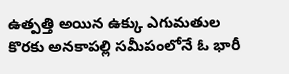ఉత్పత్తి అయిన ఉక్కు ఎగుమతుల కొరకు అనకాపల్లి సమీపంలోనే ఓ భారీ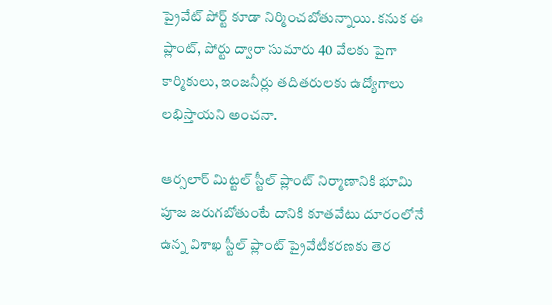ప్రైవేట్ పోర్ట్ కూడా నిర్మించబోతున్నాయి. కనుక ఈ ప్లాంట్‌, పోర్టు ద్వారా సుమారు 40 వేలకు పైగా కార్మికులు, ఇంజనీర్లు తదితరులకు ఉద్యోగాలు లభిస్తాయని అంచనా.

ఆర్సలార్ మిట్టల్ స్టీల్ ప్లాంట్‌ నిర్మాణానికి భూమి పూజ జరుగబోతుంటే దానికి కూతవేటు దూరంలోనే ఉన్న విశాఖ స్టీల్ ప్లాంట్‌ ప్రైవేటీకరణకు తెర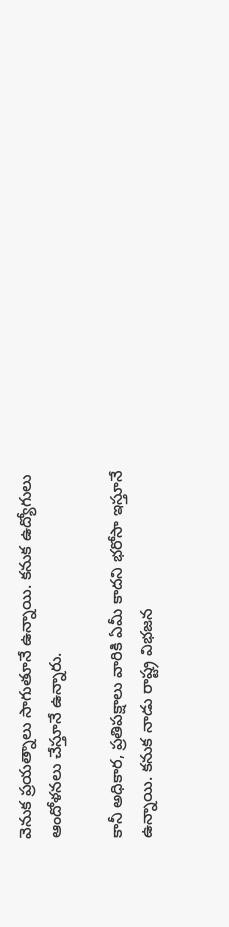వెనుక ప్రయత్నాలు సాగుతూనే ఉన్నాయి. కనుక ఉద్యోగులు ఆందోళనలు చేస్తూనే ఉన్నారు.

కానీ అధికార, ప్రతిపక్షాలు వారికి ఏమీ కాదని భరోసా ఇస్తూనే ఉన్నాయి. కనుక నాడు రాష్ట్ర విభజన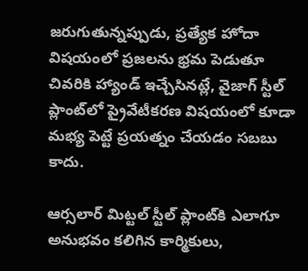జరుగుతున్నప్పుడు, ప్రత్యేక హోదా విషయంలో ప్రజలను భ్రమ పెడుతూ చివరికి హ్యాండ్ ఇచ్చేసినట్లే, వైజాగ్ స్టీల్ ప్లాంట్‌లో ప్రైవేటీకరణ విషయంలో కూడా మభ్య పెట్టే ప్రయత్నం చేయడం సబబు కాదు.

ఆర్సలార్ మిట్టల్ స్టీల్ ప్లాంట్‌కి ఎలాగూ అనుభవం కలిగిన కార్మికులు,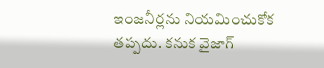ఇంజనీర్లను నియమించుకోక తప్పదు. కనుక వైజాగ్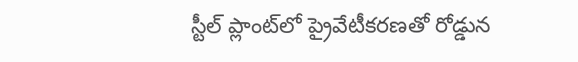స్టీల్ ప్లాంట్‌లో ప్రైవేటీకరణతో రోడ్డున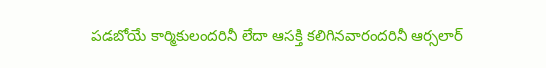పడబోయే కార్మికులందరినీ లేదా ఆసక్తి కలిగినవారందరినీ ఆర్సలార్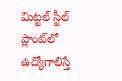మిట్టల్ స్టీల్ ప్లాంట్‌లో ఉద్యోగాలిస్తే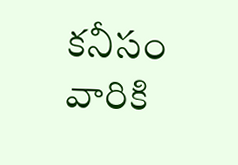కనీసం వారికి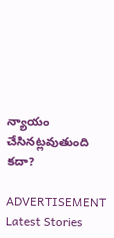న్యాయం చేసినట్లవుతుంది కదా?

ADVERTISEMENT
Latest Stories